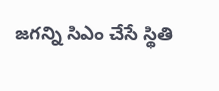జగన్ని సిఎం చేసే స్థితి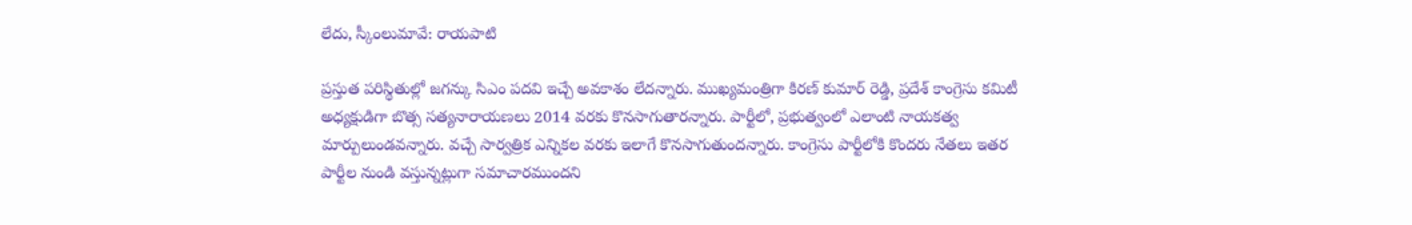లేదు, స్కీంలుమావే: రాయపాటి

ప్రస్తుత పరిస్థితుల్లో జగన్కు సిఎం పదవి ఇచ్చే అవకాశం లేదన్నారు. ముఖ్యమంత్రిగా కిరణ్ కుమార్ రెడ్డి, ప్రదేశ్ కాంగ్రెసు కమిటీ అధ్యక్షుడిగా బొత్స సత్యనారాయణలు 2014 వరకు కొనసాగుతారన్నారు. పార్టీలో, ప్రభుత్వంలో ఎలాంటి నాయకత్వ మార్పులుండవన్నారు. వచ్చే సార్వత్రిక ఎన్నికల వరకు ఇలాగే కొనసాగుతుందన్నారు. కాంగ్రెసు పార్టీలోకి కొందరు నేతలు ఇతర పార్టీల నుండి వస్తున్నట్లుగా సమాచారముందని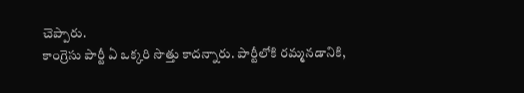చెప్పారు.
కాంగ్రెసు పార్టీ ఏ ఒక్కరి సొత్తు కాదన్నారు. పార్టీలోకి రమ్మనడానికి,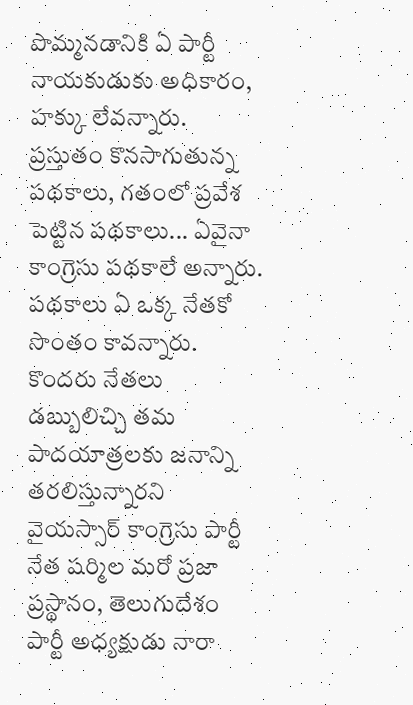పొమ్మనడానికి ఏ పార్టీ నాయకుడుకు అధికారం, హక్కు లేవన్నారు. ప్రస్తుతం కొనసాగుతున్న పథకాలు, గతంలో ప్రవేశ పెట్టిన పథకాలు... ఏవైనా కాంగ్రెసు పథకాలే అన్నారు. పథకాలు ఏ ఒక్క నేతకో సొంతం కావన్నారు.
కొందరు నేతలు డబ్బులిచ్చి తమ పాదయాత్రలకు జనాన్ని తరలిస్తున్నారని వైయస్సార్ కాంగ్రెసు పార్టీ నేత షర్మిల మరో ప్రజా ప్రస్థానం, తెలుగుదేశం పార్టీ అధ్యక్షుడు నారా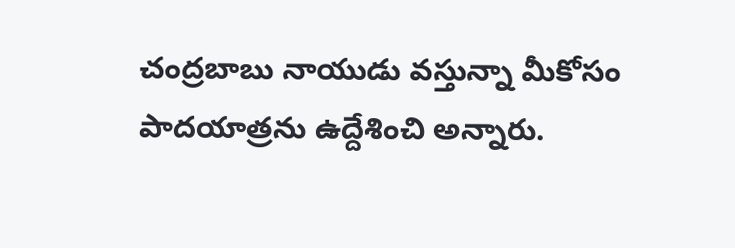చంద్రబాబు నాయుడు వస్తున్నా మీకోసం పాదయాత్రను ఉద్దేశించి అన్నారు.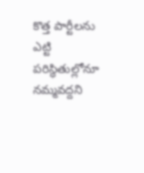కొత్త పార్టీలను ఎట్టి పరిస్థితుల్లోనూ నమ్మవద్దని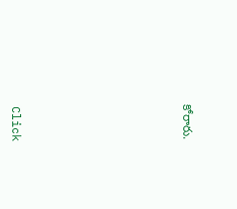కోరారు.












Click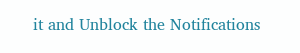it and Unblock the Notifications